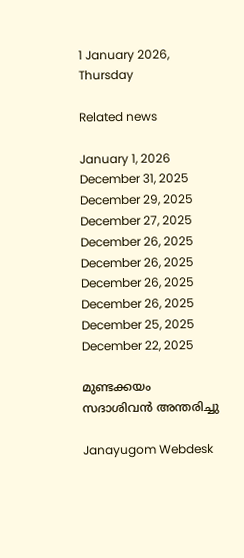1 January 2026, Thursday

Related news

January 1, 2026
December 31, 2025
December 29, 2025
December 27, 2025
December 26, 2025
December 26, 2025
December 26, 2025
December 26, 2025
December 25, 2025
December 22, 2025

മുണ്ടക്കയം സദാശിവൻ അന്തരിച്ചു

Janayugom Webdesk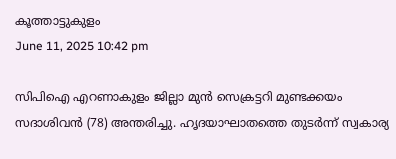കൂത്താട്ടുകുളം
June 11, 2025 10:42 pm

സിപിഐ എറണാകുളം ജില്ലാ മുന്‍ സെക്രട്ടറി മുണ്ടക്കയം സദാശിവൻ (78) അന്തരിച്ചു. ഹൃദയാഘാതത്തെ തുടർന്ന് സ്വകാര്യ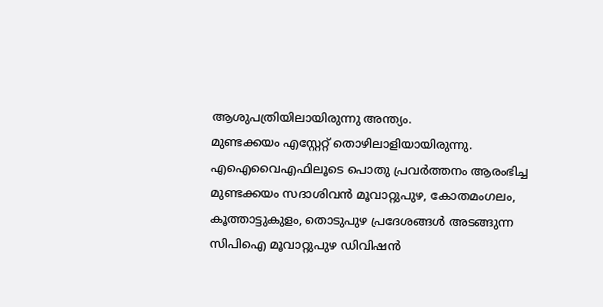ആശുപത്രിയിലായിരുന്നു അന്ത്യം.
മുണ്ടക്കയം എസ്റ്റേറ്റ് തൊഴിലാളിയായിരുന്നു. എഐവൈഎഫിലൂടെ പൊതു പ്രവർത്തനം ആരംഭിച്ച മുണ്ടക്കയം സദാശിവൻ മൂവാറ്റുപുഴ, കോതമംഗലം, കൂത്താട്ടുകുളം, തൊടുപുഴ പ്രദേശങ്ങൾ അടങ്ങുന്ന സിപിഐ മൂവാറ്റുപുഴ ഡിവിഷൻ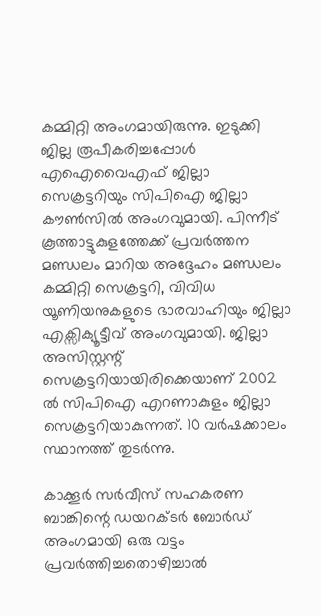കമ്മിറ്റി അംഗമായിരുന്നു. ഇടുക്കി ജില്ല രൂപീകരിച്ചപ്പോൾ എഐവൈഎഫ് ജില്ലാ സെക്രട്ടറിയും സിപിഐ ജില്ലാ കൗണ്‍സില്‍ അംഗവുമായി. പിന്നീട് കൂത്താട്ടുകുളത്തേക്ക് പ്രവര്‍ത്തന മണ്ഡലം മാറിയ അദ്ദേഹം മണ്ഡലം കമ്മിറ്റി സെക്രട്ടറി, വിവിധ യൂണിയനുകളുടെ ഭാരവാഹിയും ജില്ലാ എക്സിക്യൂട്ടീവ് അംഗവുമായി. ജില്ലാ അസിസ്റ്റന്റ് സെക്രട്ടറിയായിരിക്കെയാണ് 2002 ൽ സിപിഐ എറണാകുളം ജില്ലാ സെക്രട്ടറിയാകുന്നത്. 10 വർഷക്കാലം സ്ഥാനത്ത് തുടര്‍ന്നു.

കാക്കൂർ സർവീസ് സഹകരണ ബാങ്കിന്റെ ഡയറക്ടർ ബോർഡ് അംഗമായി ഒരു വട്ടം പ്രവർത്തിച്ചതൊഴിച്ചാൽ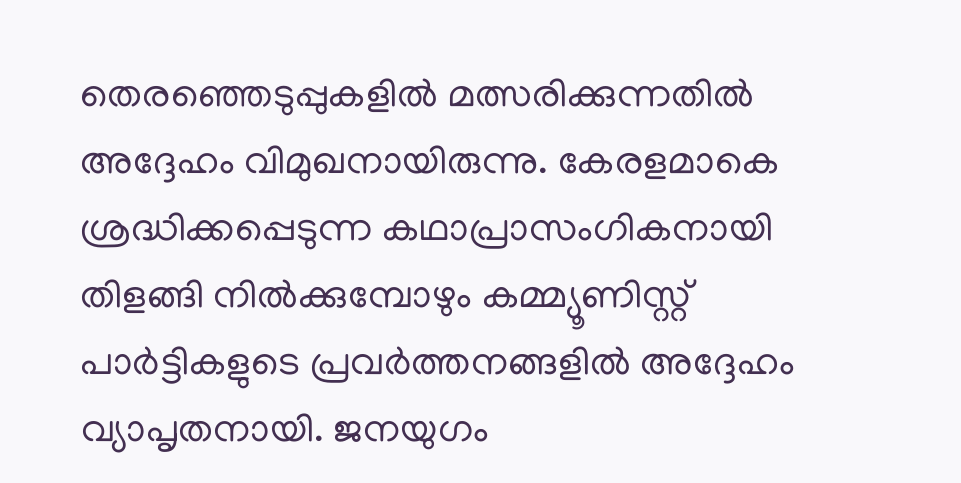തെരഞ്ഞെടുപ്പുകളിൽ മത്സരിക്കുന്നതിൽ അദ്ദേഹം വിമുഖനായിരുന്നു. കേരളമാകെ ശ്രദ്ധിക്കപ്പെടുന്ന കഥാപ്രാസംഗികനായി തിളങ്ങി നിൽക്കുമ്പോഴും കമ്മ്യൂണിസ്റ്റ് പാർട്ടികളുടെ പ്രവർത്തനങ്ങളിൽ അദ്ദേഹം വ്യാപൃതനായി. ജനയുഗം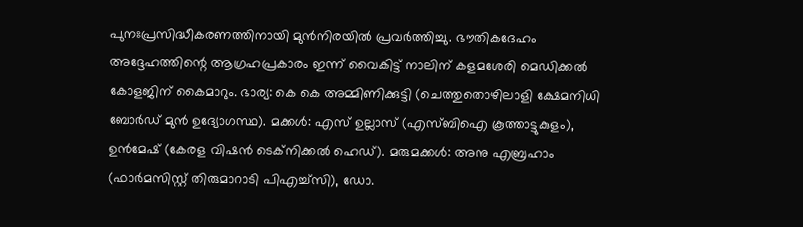പുനഃപ്രസിദ്ധീകരണത്തിനായി മുന്‍നിരയില്‍ പ്രവർത്തിച്ചു. ഭൗതികദേഹം അദ്ദേഹത്തിന്റെ ആഗ്രഹപ്രകാരം ഇന്ന് വൈകിട്ട് നാലിന് കളമശേരി മെഡിക്കൽ കോളജിന് കൈമാറും. ഭാര്യ: കെ കെ അമ്മിണിക്കുട്ടി (ചെത്തുതൊഴിലാളി ക്ഷേമനിധി ബോർഡ് മുൻ ഉദ്യോഗസ്ഥ). മക്കൾ: എസ് ഉല്ലാസ് (എസ്ബിഐ കൂത്താട്ടുകുളം), ഉൻമേഷ് (കേരള വിഷൻ ടെക്നിക്കൽ ഹെഡ്). മരുമക്കൾ: അനു എബ്രഹാം (ഫാർമസിസ്റ്റ് തിരുമാറാടി പിഎച്ച്സി), ഡോ.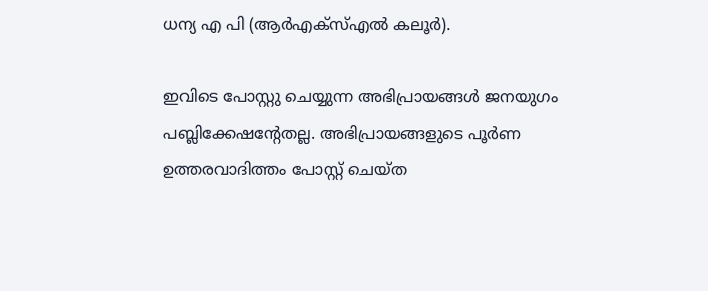ധന്യ എ പി (ആർഎക്സ്എൽ കലൂർ).

ഇവിടെ പോസ്റ്റു ചെയ്യുന്ന അഭിപ്രായങ്ങള്‍ ജനയുഗം പബ്ലിക്കേഷന്റേതല്ല. അഭിപ്രായങ്ങളുടെ പൂര്‍ണ ഉത്തരവാദിത്തം പോസ്റ്റ് ചെയ്ത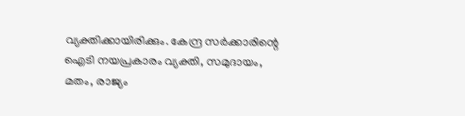വ്യക്തിക്കായിരിക്കും. കേന്ദ്ര സര്‍ക്കാരിന്റെ ഐടി നയപ്രകാരം വ്യക്തി, സമുദായം, മതം, രാജ്യം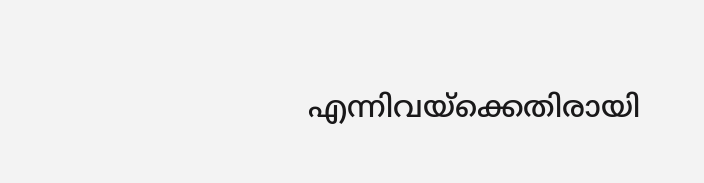എന്നിവയ്‌ക്കെതിരായി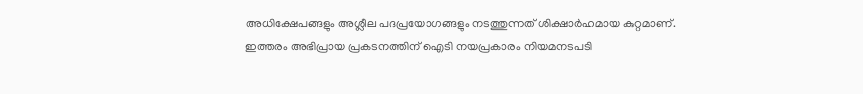അധിക്ഷേപങ്ങളും അശ്ലീല പദപ്രയോഗങ്ങളും നടത്തുന്നത് ശിക്ഷാര്‍ഹമായ കുറ്റമാണ്. ഇത്തരം അഭിപ്രായ പ്രകടനത്തിന് ഐടി നയപ്രകാരം നിയമനടപടി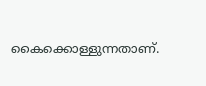കൈക്കൊള്ളുന്നതാണ്.